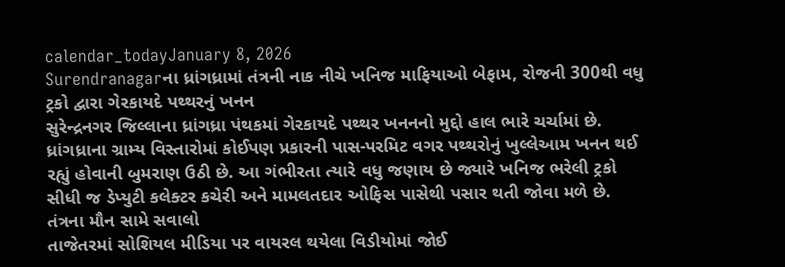calendar_todayJanuary 8, 2026
Surendranagarના ધ્રાંગધ્રામાં તંત્રની નાક નીચે ખનિજ માફિયાઓ બેફામ, રોજની 300થી વધુ ટ્રકો દ્વારા ગેરકાયદે પથ્થરનું ખનન
સુરેન્દ્રનગર જિલ્લાના ધ્રાંગધ્રા પંથકમાં ગેરકાયદે પથ્થર ખનનનો મુદ્દો હાલ ભારે ચર્ચામાં છે. ધ્રાંગધ્રાના ગ્રામ્ય વિસ્તારોમાં કોઈપણ પ્રકારની પાસ-પરમિટ વગર પથ્થરોનું ખુલ્લેઆમ ખનન થઈ રહ્યું હોવાની બુમરાણ ઉઠી છે. આ ગંભીરતા ત્યારે વધુ જણાય છે જ્યારે ખનિજ ભરેલી ટ્રકો સીધી જ ડેપ્યુટી કલેક્ટર કચેરી અને મામલતદાર ઓફિસ પાસેથી પસાર થતી જોવા મળે છે.
તંત્રના મૌન સામે સવાલો
તાજેતરમાં સોશિયલ મીડિયા પર વાયરલ થયેલા વિડીયોમાં જોઈ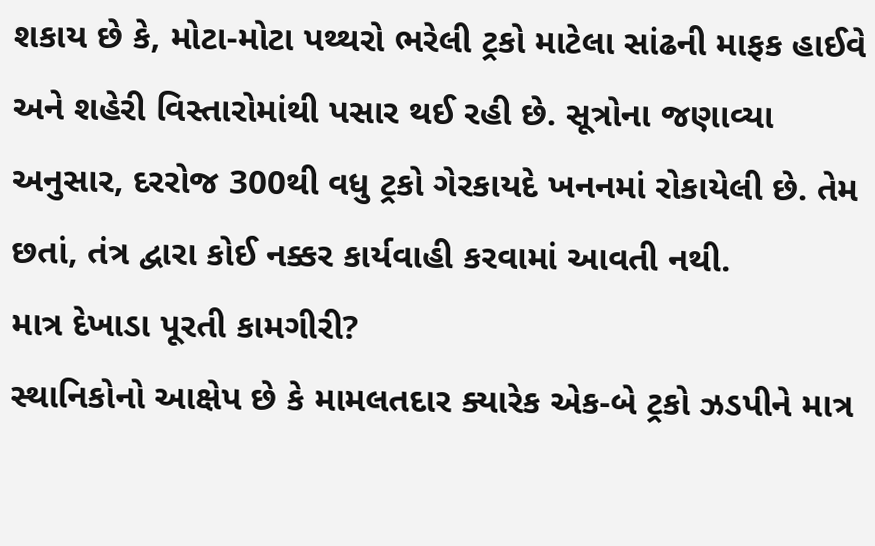શકાય છે કે, મોટા-મોટા પથ્થરો ભરેલી ટ્રકો માટેલા સાંઢની માફક હાઈવે અને શહેરી વિસ્તારોમાંથી પસાર થઈ રહી છે. સૂત્રોના જણાવ્યા અનુસાર, દરરોજ 300થી વધુ ટ્રકો ગેરકાયદે ખનનમાં રોકાયેલી છે. તેમ છતાં, તંત્ર દ્વારા કોઈ નક્કર કાર્યવાહી કરવામાં આવતી નથી.
માત્ર દેખાડા પૂરતી કામગીરી?
સ્થાનિકોનો આક્ષેપ છે કે મામલતદાર ક્યારેક એક-બે ટ્રકો ઝડપીને માત્ર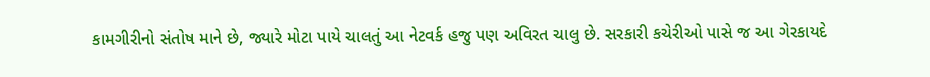કામગીરીનો સંતોષ માને છે, જ્યારે મોટા પાયે ચાલતું આ નેટવર્ક હજુ પણ અવિરત ચાલુ છે. સરકારી કચેરીઓ પાસે જ આ ગેરકાયદે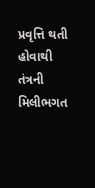પ્રવૃત્તિ થતી હોવાથી તંત્રની મિલીભગત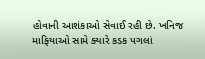હોવાની આશંકાઓ સેવાઈ રહી છે. ખનિજ માફિયાઓ સામે ક્યારે કડક પગલાં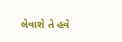લેવાશે તે હવે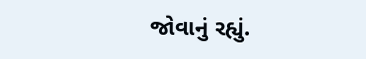જોવાનું રહ્યું.